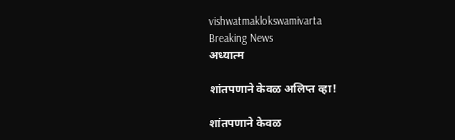vishwatmaklokswamivarta
Breaking News
अध्यात्म

शांतपणाने केवळ अलिप्त व्हा!

शांतपणाने केवळ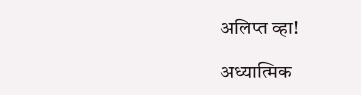अलिप्त व्हा!

अध्यात्मिक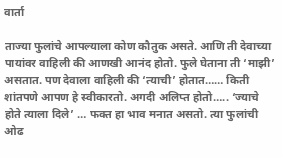वार्ता

ताज्या फुलांचे आपल्याला कोण कौतुक असते. आणि ती देवाच्या पायांवर वाहिली की आणखी आनंद होतो. फुले घेताना ती ‘माझी’ असतात. पण देवाला वाहिली की ‘त्याची’ होतात…… किती शांतपणे आपण हे स्वीकारतो. अगदी अलिप्त होतो….. ‘ज्याचे होते त्याला दिले’ … फक्त हा भाव मनात असतो. त्या फुलांची ओढ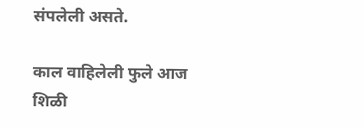संपलेली असते.

काल वाहिलेली फुले आज शिळी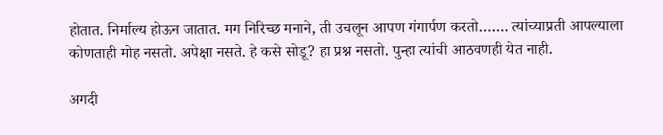होतात. निर्माल्य होऊन जातात. मग निरिच्छ मनाने, ती उचलून आपण गंगार्पण करतो……. त्यांच्याप्रती आपल्याला कोणताही मोह नसतो. अपेक्षा नसते. हे कसे सोडू? हा प्रश्न नसतो. पुन्हा त्यांची आठवणही येत नाही.

अगदी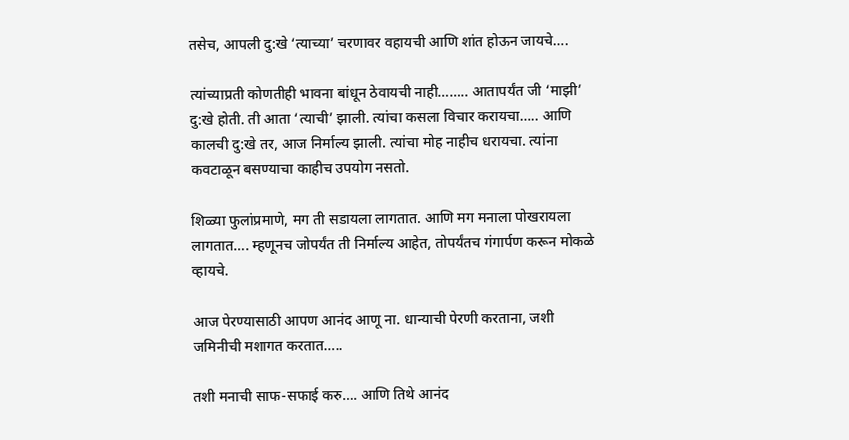तसेच, आपली दु:खे ‘त्याच्या’ चरणावर वहायची आणि शांत होऊन जायचे….

त्यांच्याप्रती कोणतीही भावना बांधून ठेवायची नाही…….. आतापर्यंत जी ‘माझी’ दु:खे होती. ती आता ‘त्याची’ झाली. त्यांचा कसला विचार करायचा….. आणि कालची दु:खे तर, आज निर्माल्य झाली. त्यांचा मोह नाहीच धरायचा. त्यांना कवटाळून बसण्याचा काहीच उपयोग नसतो.

शिळ्या फुलांप्रमाणे, मग ती सडायला लागतात. आणि मग मनाला पोखरायला लागतात…. म्हणूनच जोपर्यंत ती निर्माल्य आहेत, तोपर्यंतच गंगार्पण करून मोकळे व्हायचे.

आज पेरण्यासाठी आपण आनंद आणू ना. धान्याची पेरणी करताना, जशी जमिनीची मशागत करतात…..

तशी मनाची साफ-सफाई करु…. आणि तिथे आनंद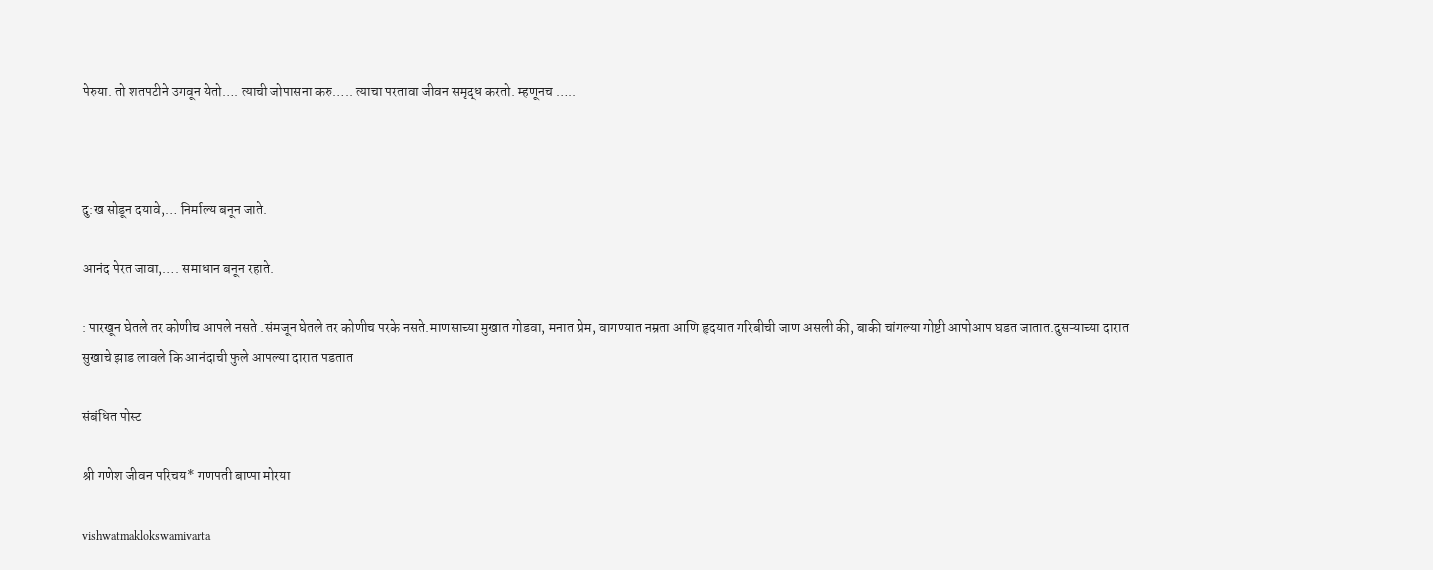पेरुया. तो शतपटीने उगवून येतो…. त्याची जोपासना करु….. त्याचा परतावा जीवन समृद्ध करतो. म्हणूनच …..



दु:ख सोडून दयावे,… निर्माल्य बनून जाते.

आनंद पेरत जावा,…. समाधान बनून रहाते.

: पारखून घेतले तर कोणीच आपले नसते .संमजून घेतले तर कोणीच परके नसते.माणसाच्या मुखात गोडवा, मनात प्रेम, वागण्यात नम्रता आणि हृदयात गरिबीची जाण असली की, बाकी चांगल्या गोष्टी आपोआप घडत जातात.दुसऱ्याच्या दारात सुखाचे झाड लावले कि आनंदाची फुले आपल्या दारात पडतात

संबंधित पोस्ट

श्री गणेश जीवन परिचय* गणपती बाप्पा मोरया

vishwatmaklokswamivarta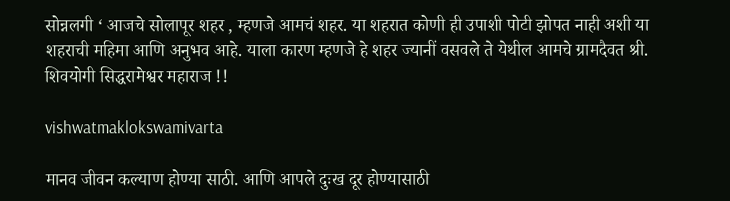सोन्नलगी ‘ आजचे सोलापूर शहर , म्हणजे आमचं शहर. या शहरात कोणी ही उपाशी पोटी झोपत नाही अशी या शहराची महिमा आणि अनुभव आहे. याला कारण म्हणजे हे शहर ज्यानीं वसवले ते येथील आमचे ग्रामदैवत श्री. शिवयोगी सिद्धरामेश्वर महाराज !!

vishwatmaklokswamivarta

मानव जीवन कल्याण होण्या साठी. आणि आपले दुःख दूर होण्यासाठी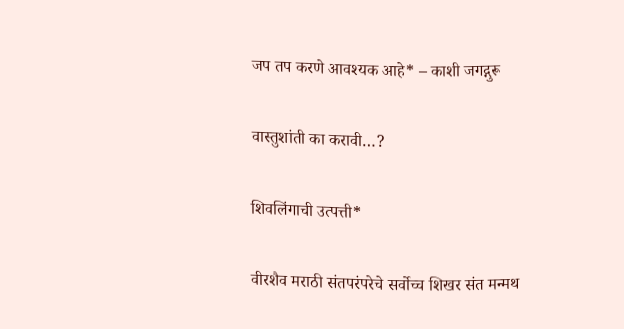जप तप करणे आवश्यक आहे* – काशी जगद्गुरू

वास्तुशांती का करावी…?

शिवलिंगाची उत्पत्ती*

वीरशैव मराठी संतपरंपरेचे सर्वोच्च शिखर संत मन्मथ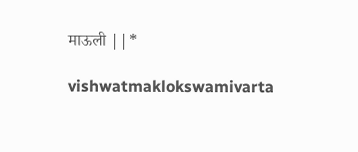माऊली ||*

vishwatmaklokswamivarta